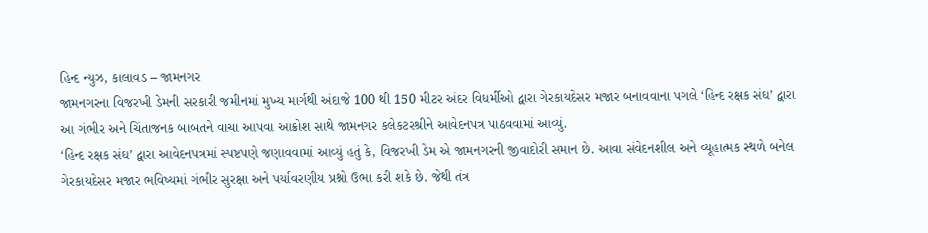હિન્દ ન્યુઝ, કાલાવડ – જામનગર
જામનગરના વિજરખી ડેમની સરકારી જમીનમાં મુખ્ય માર્ગથી અંદાજે 100 થી 150 મીટર અંદર વિધર્મીઓ દ્વારા ગેરકાયદેસર મજાર બનાવવાના પગલે ‘હિન્દ રક્ષક સંઘ’ દ્વારા આ ગંભીર અને ચિંતાજનક બાબતને વાચા આપવા આક્રોશ સાથે જામનગર કલેકટરશ્રીને આવેદનપત્ર પાઠવવામાં આવ્યું.
‘હિન્દ રક્ષક સંઘ’ દ્વારા આવેદનપત્રમાં સ્પષ્ટપણે જણાવવામાં આવ્યું હતું કે, વિજરખી ડેમ એ જામનગરની જીવાદોરી સમાન છે. આવા સંવેદનશીલ અને વ્યૂહાત્મક સ્થળે બનેલ ગેરકાયદેસર મજાર ભવિષ્યમાં ગંભીર સુરક્ષા અને પર્યાવરણીય પ્રશ્નો ઉભા કરી શકે છે. જેથી તંત્ર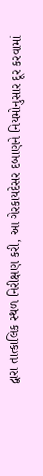દ્વારા તાત્કાલિક સ્થળ નિરીક્ષણ કરી, આ ગેરકાયદેસર દબાણને નિયમોનુસાર દૂર કરવામાં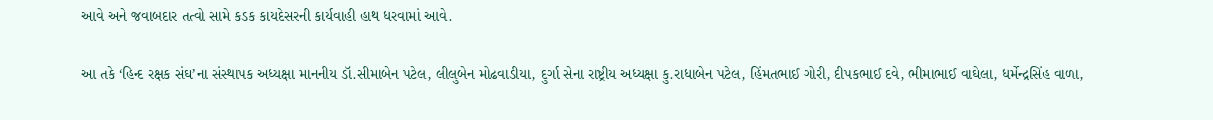આવે અને જવાબદાર તત્વો સામે કડક કાયદેસરની કાર્યવાહી હાથ ધરવામાં આવે.

આ તકે ‘હિન્દ રક્ષક સંઘ’ના સંસ્થાપક અધ્યક્ષા માનનીય ડૉ.સીમાબેન પટેલ, લીલુબેન મોઢવાડીયા, દુર્ગા સેના રાષ્ટ્રીય અધ્યક્ષા કુ.રાધાબેન પટેલ, હિંમતભાઈ ગોરી, દીપકભાઈ દવે, ભીમાભાઈ વાઘેલા, ધર્મેન્દ્રસિંહ વાળા,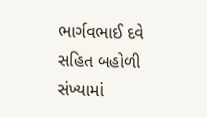ભાર્ગવભાઈ દવે સહિત બહોળી સંખ્યામાં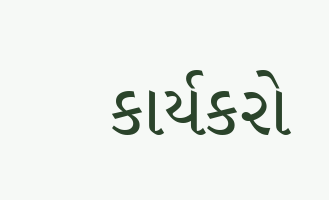કાર્યકરો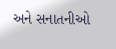અને સનાતનીઓ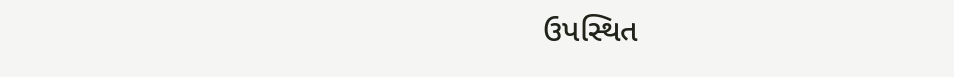ઉપસ્થિત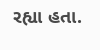રહ્યા હતા.